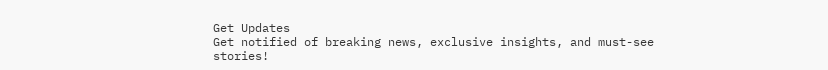Get Updates
Get notified of breaking news, exclusive insights, and must-see stories!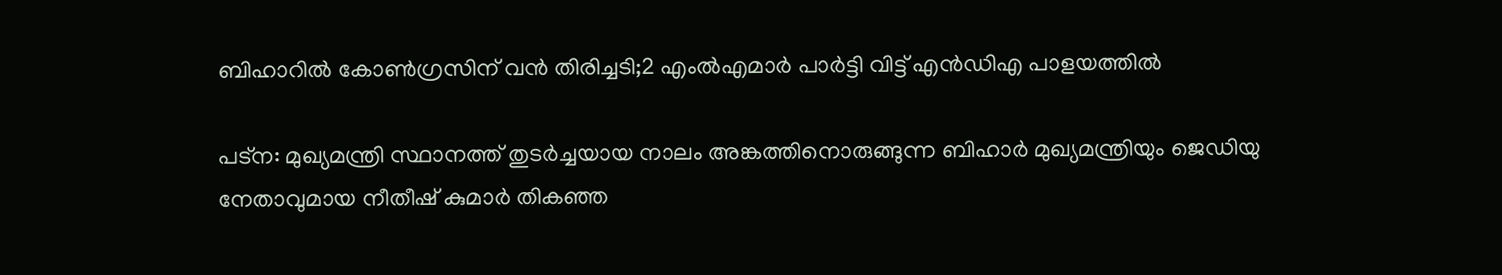ബിഹാറില്‍ കോണ്‍ഗ്രസിന് വന്‍ തിരിച്ചടി;2 എംല്‍എമാര്‍ പാര്‍ട്ടി വിട്ട് എന്‍ഡിഎ പാളയത്തില്‍

പട്ന: മുഖ്യമന്ത്രി സ്ഥാനത്ത് തുടര്‍ച്ചയായ നാലം അങ്കത്തിനൊരുങ്ങുന്ന ബിഹാര്‍ മുഖ്യമന്ത്രിയും ജെഡിയു നേതാവുമായ നീതീഷ് കുമാര്‍ തികഞ്ഞ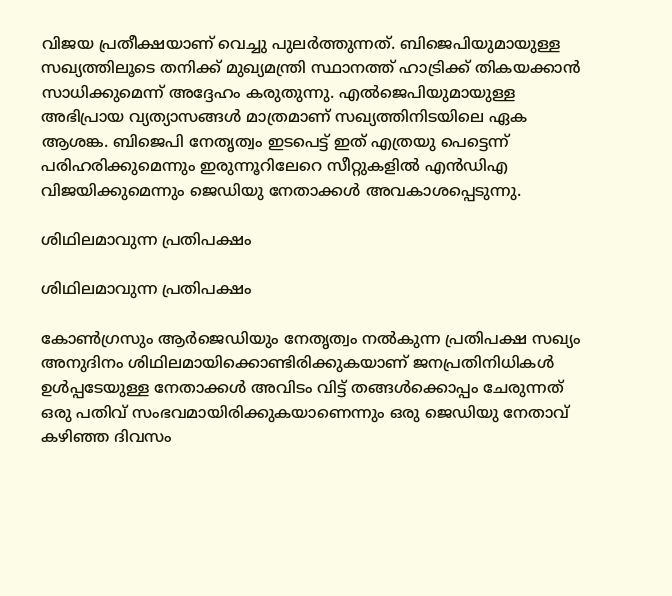വിജയ പ്രതീക്ഷയാണ് വെച്ചു പുലര്‍ത്തുന്നത്. ബിജെപിയുമായുള്ള സഖ്യത്തിലൂടെ തനിക്ക് മുഖ്യമന്ത്രി സ്ഥാനത്ത് ഹാട്രിക്ക് തികയക്കാന്‍ സാധിക്കുമെന്ന് അദ്ദേഹം കരുതുന്നു. എല്‍ജെപിയുമായുള്ള അഭിപ്രായ വ്യത്യാസങ്ങള്‍ മാത്രമാണ് സഖ്യത്തിനിടയിലെ ഏക ആശങ്ക. ബിജെപി നേതൃത്വം ഇടപെട്ട് ഇത് എത്രയു പെട്ടെന്ന് പരിഹരിക്കുമെന്നും ഇരുന്നൂറിലേറെ സീറ്റുകളില്‍ എന്‍ഡിഎ വിജയിക്കുമെന്നും ജെഡിയു നേതാക്കള്‍ അവകാശപ്പെടുന്നു.

ശിഥിലമാവുന്ന പ്രതിപക്ഷം

ശിഥിലമാവുന്ന പ്രതിപക്ഷം

കോണ്‍ഗ്രസും ആര്‍ജെഡിയും നേതൃത്വം നല്‍കുന്ന പ്രതിപക്ഷ സഖ്യം അനുദിനം ശിഥിലമായിക്കൊണ്ടിരിക്കുകയാണ് ജനപ്രതിനിധികള്‍ ഉള്‍പ്പടേയുള്ള നേതാക്കള്‍ അവിടം വിട്ട് തങ്ങള്‍ക്കൊപ്പം ചേരുന്നത് ഒരു പതിവ് സംഭവമായിരിക്കുകയാണെന്നും ഒരു ജെഡിയു നേതാവ് കഴിഞ്ഞ ദിവസം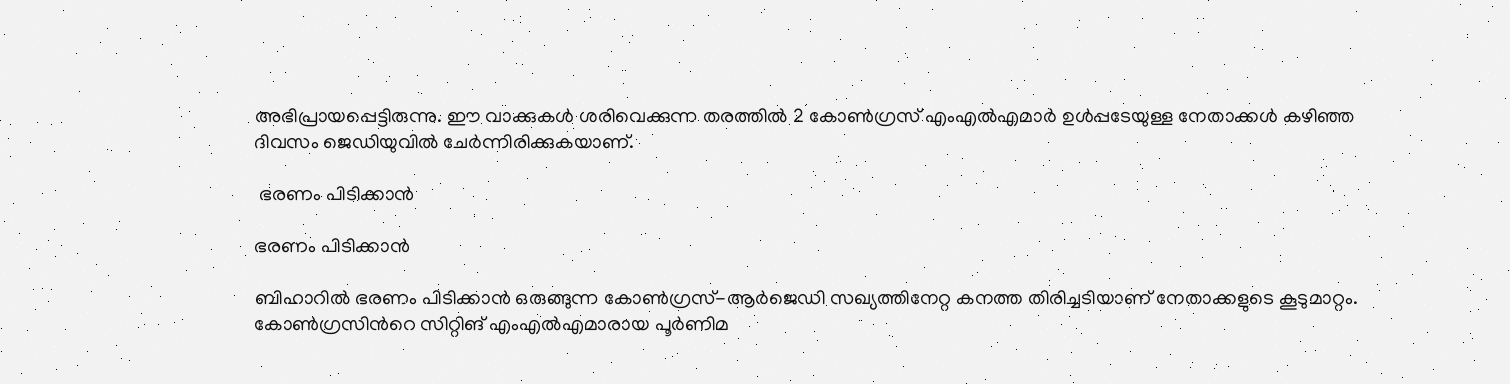അഭിപ്രായപ്പെട്ടിരുന്നു. ഈ വാക്കുകള്‍ ശരിവെക്കുന്ന തരത്തില്‍ 2 കോണ്‍ഗ്രസ് എംഎല്‍എമാര്‍ ഉള്‍പ്പടേയുള്ള നേതാക്കള്‍ കഴിഞ്ഞ ദിവസം ജെഡിയുവില്‍ ചേര്‍ന്നിരിക്കുകയാണ്.

 ഭരണം പിടിക്കാന്‍

ഭരണം പിടിക്കാന്‍

ബിഹാറില്‍ ഭരണം പിടിക്കാന്‍ ഒരുങ്ങുന്ന കോണ്‍ഗ്രസ്-ആര്‍ജെഡി സഖ്യത്തിനേറ്റ കനത്ത തിരിച്ചടിയാണ് നേതാക്കളുടെ കൂടുമാറ്റം. കോണ്‍ഗ്രസിന്‍റെ സിറ്റിങ് എംഎല്‍എമാരായ പൂർണിമ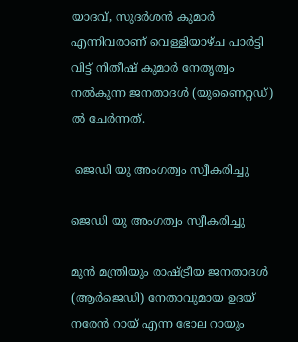യാദവ്, സുദർശൻ കുമാർ എന്നിവരാണ് വെള്ളിയാഴ്ച പാര്‍ട്ടി വിട്ട് നിതീഷ് കുമാര്‍ നേതൃത്വം നല്‍കുന്ന ജനതാദൾ (യുണൈറ്റഡ്) ൽ ചേര്‍ന്നത്.

 ജെഡി യു അംഗത്വം സ്വീകരിച്ചു

ജെഡി യു അംഗത്വം സ്വീകരിച്ചു

മുൻ മന്ത്രിയും രാഷ്ട്രീയ ജനതാദൾ (ആർ‌ജെ‌ഡി) നേതാവുമായ ഉദയ് നരേൻ റായ് എന്ന ഭോല റായും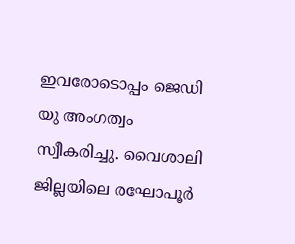ഇവരോടൊപ്പം ജെഡി യു അംഗത്വം സ്വീകരിച്ചു. വൈശാലി ജില്ലയിലെ രഘോപൂർ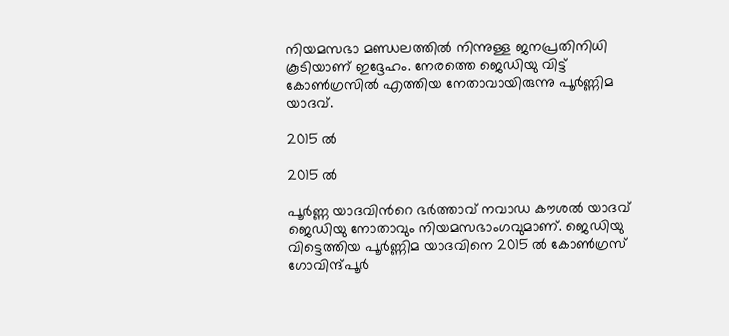നിയമസഭാ മണ്ഡലത്തില്‍ നിന്നുള്ള ജനപ്രതിനിധി കൂടിയാണ് ഇദ്ദേഹം. നേരത്തെ ജെഡിയു വിട്ട് കോണ്‍ഗ്രസില്‍ എത്തിയ നേതാവായിരുന്നു പൂര്‍ണ്ണിമ യാദവ്.

2015 ല്‍

2015 ല്‍

പൂര്‍ണ്ണ യാദവിന്‍റെ ഭര്‍ത്താവ് നവാഡ കൗശല്‍ യാദവ് ജെഡിയു നോതാവും നിയമസഭാംഗവുമാണ്. ജെഡിയു വിട്ടെത്തിയ പൂര്‍ണ്ണിമ യാദവിനെ 2015 ല്‍ കോണ്‍ഗ്രസ് ഗോവിന്ദ്പൂര്‍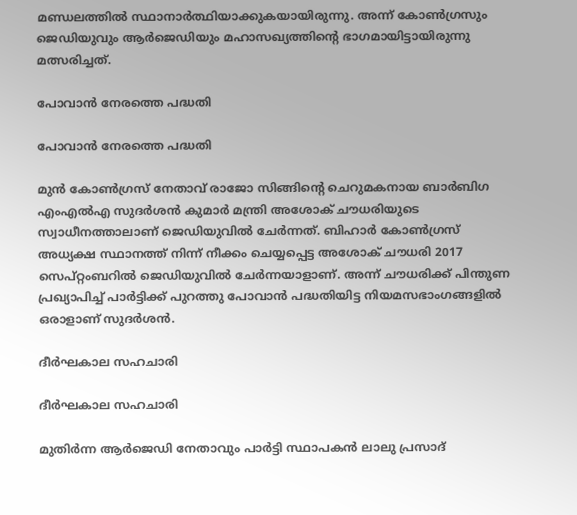മണ്ഡലത്തില്‍ സ്ഥാനാര്‍ത്ഥിയാക്കുകയായിരുന്നു. അന്ന് കോണ്‍ഗ്രസും ജെഡിയുവും ആര്‍ജെഡിയും മഹാസഖ്യത്തിന്‍റെ ഭാഗമായിട്ടായിരുന്നു മത്സരിച്ചത്.

പോവാന്‍ നേരത്തെ പദ്ധതി

പോവാന്‍ നേരത്തെ പദ്ധതി

മുൻ കോൺഗ്രസ് നേതാവ് രാജോ സിങ്ങിന്റെ ചെറുമകനായ ബാർബിഗ എം‌എൽ‌എ സുദർശൻ കുമാർ മന്ത്രി അശോക് ചൗധരിയുടെ സ്വാധീനത്താലാണ് ജെഡിയുവിൽ ചേർന്നത്. ബിഹാര്‍ കോണ്‍ഗ്രസ് അധ്യക്ഷ സ്ഥാനത്ത് നിന്ന് നീക്കം ചെയ്യപ്പെട്ട അശോക് ചൗധരി 2017 സെപ്റ്റംബറിൽ ജെഡിയുവില്‍ ചേര്‍ന്നയാളാണ്. അന്ന് ചൗധരിക്ക് പിന്തുണ പ്രഖ്യാപിച്ച് പാര്‍ട്ടിക്ക് പുറത്തു പോവാന്‍ പദ്ധതിയിട്ട നിയമസഭാംഗങ്ങളിൽ ഒരാളാണ് സുദര്‍ശന്‍.

ദീര്‍ഘകാല സഹചാരി

ദീര്‍ഘകാല സഹചാരി

മുതിര്‍ന്ന ആര്‍ജെഡി നേതാവും പാര്‍ട്ടി സ്ഥാപകന്‍ ലാലു പ്രസാദ്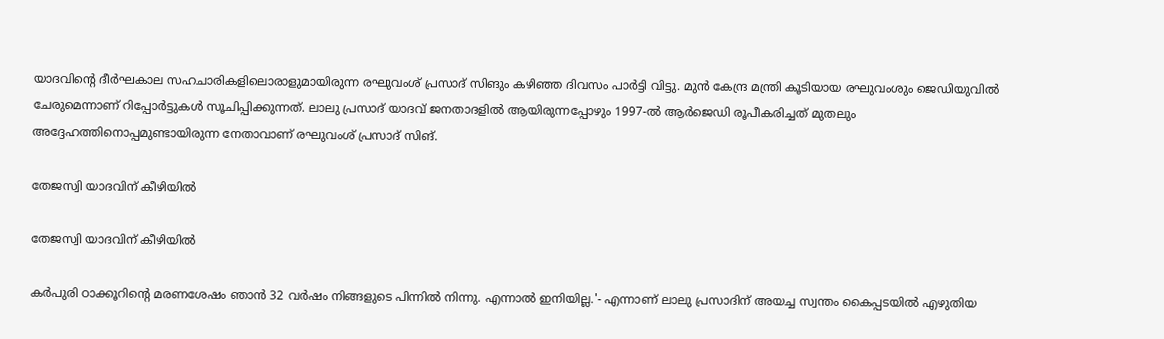യാദവിന്റെ ദീര്‍ഘകാല സഹചാരികളിലൊരാളുമായിരുന്ന രഘുവംശ്‌ പ്രസാദ് സിങും കഴിഞ്ഞ ദിവസം പാര്‍ട്ടി വിട്ടു. മുന്‍ കേന്ദ്ര മന്ത്രി കൂടിയായ രഘുവംശും ജെഡിയുവില്‍ ചേരുമെന്നാണ് റിപ്പോര്‍ട്ടുകള്‍ സൂചിപ്പിക്കുന്നത്. ലാലു പ്രസാദ് യാദവ് ജനതാദളില്‍ ആയിരുന്നപ്പോഴും 1997-ല്‍ ആര്‍ജെഡി രൂപീകരിച്ചത് മുതലും അദ്ദേഹത്തിനൊപ്പമുണ്ടായിരുന്ന നേതാവാണ് രഘുവംശ്‌ പ്രസാദ് സിങ്.

തേജസ്വി യാദവിന് കീഴിയില്‍

തേജസ്വി യാദവിന് കീഴിയില്‍

കര്‍പുരി ഠാക്കൂറിന്റെ മരണശേഷം ഞാന്‍ 32 വര്‍ഷം നിങ്ങളുടെ പിന്നില്‍ നിന്നു. എന്നാല്‍ ഇനിയില്ല.'- എന്നാണ് ലാലു പ്രസാദിന് അയച്ച സ്വന്തം കൈപ്പടയില്‍ എഴുതിയ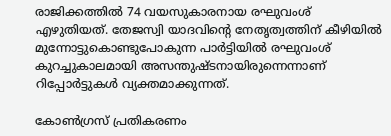രാജിക്കത്തില്‍ 74 വയസുകാരനായ രഘുവംശ് എഴുതിയത്. തേജസ്വി യാദവിന്‍റെ നേതൃത്വത്തിന് കീഴിയില്‍ മുന്നോട്ടുകൊണ്ടുപോകുന്ന പാര്‍ട്ടിയില്‍ രഘുവംശ് കുറച്ചുകാലമായി അസന്തുഷ്ടനായിരുന്നെന്നാണ് റിപ്പോര്‍ട്ടുകള്‍ വ്യക്തമാക്കുന്നത്.

കോണ്‍ഗ്രസ് പ്രതികരണം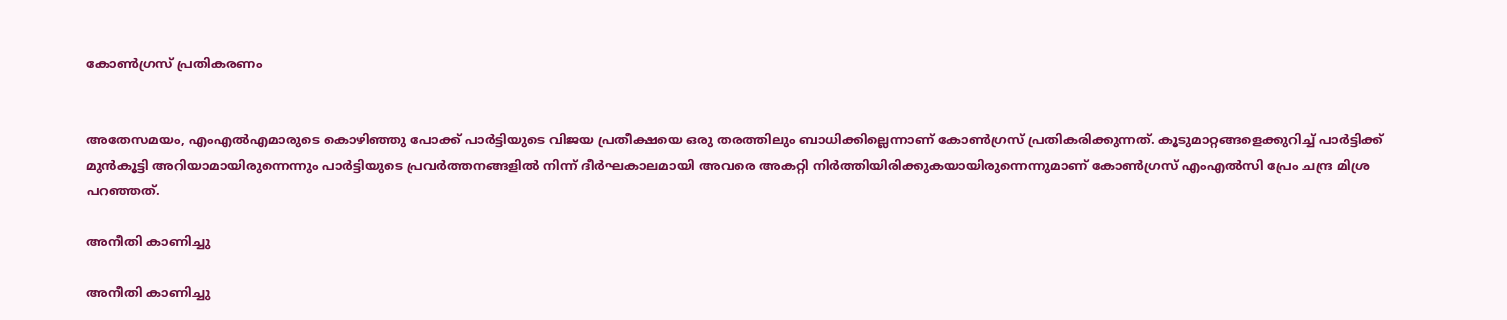കോണ്‍ഗ്രസ് പ്രതികരണം


അതേസമയം, എംഎല്‍എമാരുടെ കൊഴിഞ്ഞു പോക്ക് പാര്‍ട്ടിയുടെ വിജയ പ്രതീക്ഷയെ ഒരു തരത്തിലും ബാധിക്കില്ലെന്നാണ് കോണ്‍ഗ്രസ് പ്രതികരിക്കുന്നത്. കൂടുമാറ്റങ്ങളെക്കുറിച്ച് പാർട്ടിക്ക് മുൻകൂട്ടി അറിയാമായിരുന്നെന്നും പാർട്ടിയുടെ പ്രവർത്തനങ്ങളിൽ നിന്ന് ദീര്‍ഘകാലമായി അവരെ അകറ്റി നിര്‍ത്തിയിരിക്കുകയായിരുന്നെന്നുമാണ് കോൺഗ്രസ് എം‌എൽ‌സി പ്രേം ചന്ദ്ര മിശ്ര പറഞ്ഞത്.

അനീതി കാണിച്ചു

അനീതി കാണിച്ചു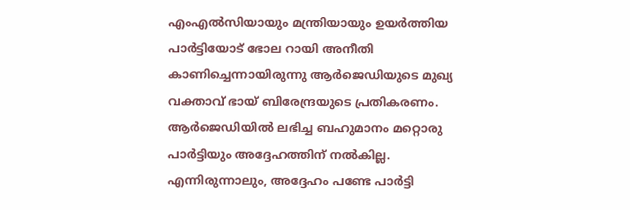എം‌എൽ‌സിയായും മന്ത്രിയായും ഉയര്‍ത്തിയ പാര്‍ട്ടിയോട് ഭോല റായി അനീതി കാണിച്ചെന്നായിരുന്നു ആർ‌ജെ‌ഡിയുടെ മുഖ്യ വക്താവ് ഭായ് ബിരേന്ദ്രയുടെ പ്രതികരണം. ആർ‌ജെ‌ഡിയില്‍ ലഭിച്ച ബഹുമാനം മറ്റൊരു പാർട്ടിയും അദ്ദേഹത്തിന് നൽകില്ല. എന്നിരുന്നാലും, അദ്ദേഹം പണ്ടേ പാർട്ടി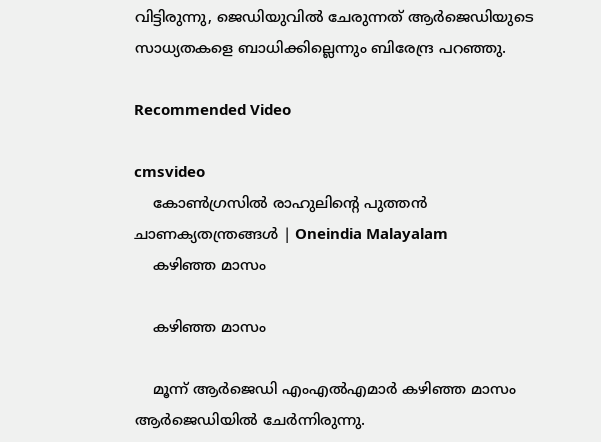വിട്ടിരുന്നു, ജെഡിയുവിൽ ചേരുന്നത് ആർ‌ജെഡിയുടെ സാധ്യതകളെ ബാധിക്കില്ലെന്നും ബിരേന്ദ്ര പറഞ്ഞു.

Recommended Video

cmsvideo
    കോണ്‍ഗ്രസില്‍ രാഹുലിന്റെ പുത്തന്‍ ചാണക്യതന്ത്രങ്ങള്‍ | Oneindia Malayalam
    കഴിഞ്ഞ മാസം

    കഴിഞ്ഞ മാസം

    മൂന്ന് ആർ‌ജെ‌ഡി എം‌എൽ‌എമാർ കഴിഞ്ഞ മാസം ആര്‍ജെഡിയില്‍ ചേര്‍ന്നിരുന്നു.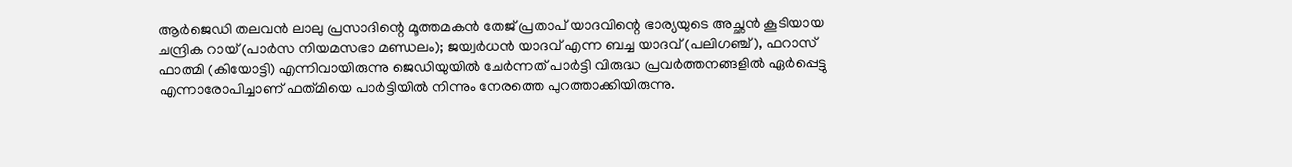ആർ‌ജെ‌ഡി തലവൻ ലാലു പ്രസാദിന്റെ മൂത്തമകൻ തേജ് പ്രതാപ് യാദവിന്റെ ഭാര്യയുടെ അച്ഛന്‍ കൂടിയായ ചന്ദ്രിക റായ് (പാർസ നിയമസഭാ മണ്ഡലം); ജയ്വർധൻ യാദവ് എന്ന ബച്ച യാദവ് (പലിഗഞ്ച്), ഫറാസ് ഫാത്മി (കിയോട്ടി) എന്നിവായിരുന്നു ജെഡിയുയിൽ ചേർന്നത് പാർട്ടി വിരുദ്ധ പ്രവർത്തനങ്ങളിൽ ഏർപ്പെട്ടു എന്നാരോപിച്ചാണ് ഫത്‌മിയെ പാർട്ടിയിൽ നിന്നും നേരത്തെ പുറത്താക്കിയിരുന്നു.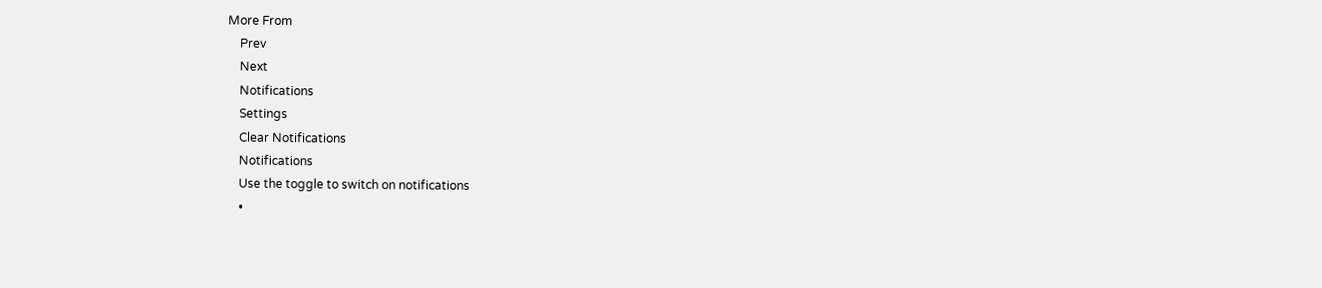More From
    Prev
    Next
    Notifications
    Settings
    Clear Notifications
    Notifications
    Use the toggle to switch on notifications
    •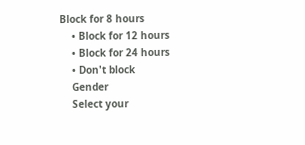Block for 8 hours
    • Block for 12 hours
    • Block for 24 hours
    • Don't block
    Gender
    Select your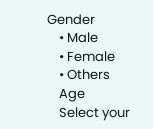Gender
    • Male
    • Female
    • Others
    Age
    Select your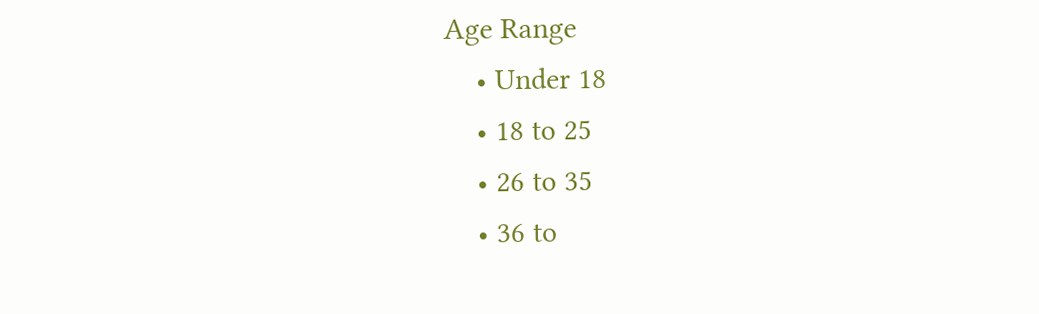Age Range
    • Under 18
    • 18 to 25
    • 26 to 35
    • 36 to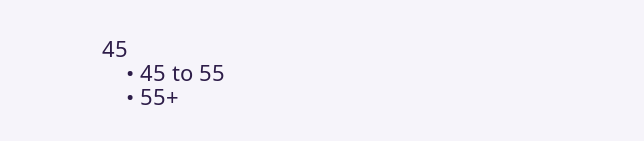45
    • 45 to 55
    • 55+